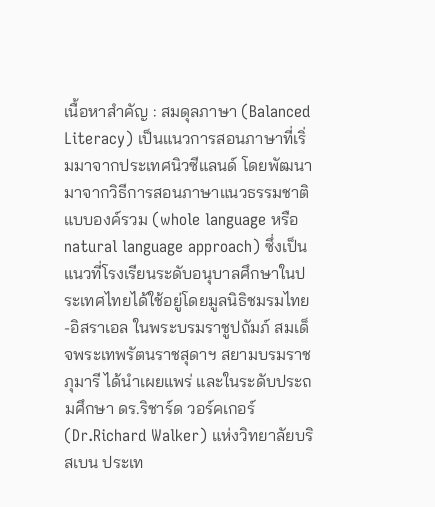เนื้อหาสำคัญ : สมดุลภาษา (Balanced Literacy) เป็นแนวการสอนภาษาที่เริ่มมาจากประเทศนิวซีแลนด์ โดยพัฒนามาจากวิธีการสอนภาษาแนวธรรมชาติแบบองค์รวม (whole language หรือ natural language approach) ซึ่งเป็นแนวที่โรงเรียนระดับอนุบาลศึกษาในประเทศไทยได้ใช้อยู่โดยมูลนิธิชมรมไทย-อิสราเอล ในพระบรมราชูปถัมภ์ สมเด็จพระเทพรัตนราชสุดาฯ สยามบรมราชภุมารี ได้นำเผยแพร่ และในระดับประถมศึกษา ดร.ริชาร์ด วอร์คเกอร์ (Dr.Richard Walker) แห่งวิทยาลัยบริสเบน ประเท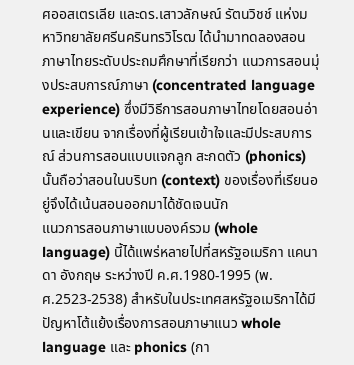ศออสเตรเลีย และดร.เสาวลักษณ์ รัตนวิชช์ แห่งมหาวิทยาลัยศรีนครินทรวิโรฒ ได้นำมาทดลองสอนภาษาไทยระดับประถมศึกษาที่เรียกว่า แนวการสอนมุ่งประสบการณ์ภาษา (concentrated language experience) ซึ่งมีวิธีการสอนภาษาไทยโดยสอนอ่านและเขียน จากเรื่องที่ผู้เรียนเข้าใจและมีประสบการณ์ ส่วนการสอนแบบแจกลูก สะกดตัว (phonics) นั้นถือว่าสอนในบริบท (context) ของเรื่องที่เรียนอยู่จึงได้เน้นสอนออกมาได้ชัดเจนนัก
แนวการสอนภาษาแบบองค์รวม (whole language) นี้ได้แพร่หลายไปที่สหรัฐอเมริกา แคนาดา อังกฤษ ระหว่างปี ค.ศ.1980-1995 (พ.ศ.2523-2538) สำหรับในประเทศสหรัฐอเมริกาได้มีปัญหาโต้แย้งเรื่องการสอนภาษาแนว whole language และ phonics (กา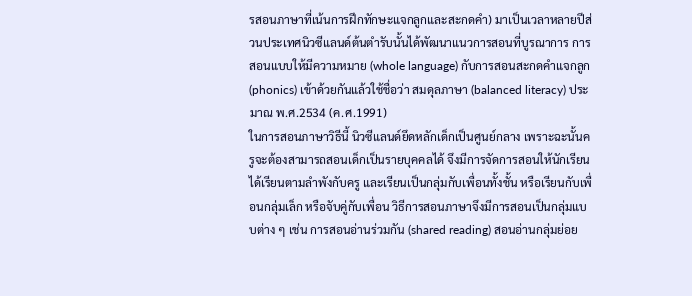รสอนภาษาที่เน้นการฝึกทักษะแจกลูกและสะกดคำ) มาเป็นเวลาหลายปีส่วนประเทศนิวซีแลนด์ต้นตำรับนั้นได้พัฒนาแนวการสอนที่บูรณาการ การสอนแบบให้มีความหมาย (whole language) กับการสอนสะกดคำแจกลูก (phonics) เข้าด้วยกันแล้วใช้ชื่อว่า สมดุลภาษา (balanced literacy) ประมาณ พ.ศ.2534 (ค.ศ.1991)
ในการสอนภาษาวิธีนี้ นิวซีแลนด์ยึดหลักเด็กเป็นศูนย์กลาง เพราะฉะนั้นครูจะต้องสามารถสอนเด็กเป็นรายบุคคลได้ จึงมีการจัดการสอนให้นักเรียนได้เรียนตามลำพังกับครู และเรียนเป็นกลุ่มกับเพื่อนทั้งชั้น หรือเรียนกับเพื่อนกลุ่มเล็ก หรือจับคู่กับเพื่อน วิธีการสอนภาษาจึงมีการสอนเป็นกลุ่มแบบต่าง ๆ เช่น การสอนอ่านร่วมกัน (shared reading) สอนอ่านกลุ่มย่อย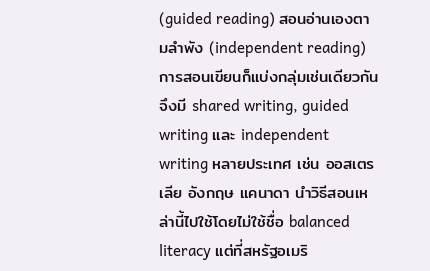(guided reading) สอนอ่านเองตามลำพัง (independent reading) การสอนเขียนก็แบ่งกลุ่มเช่นเดียวกัน จึงมี shared writing, guided writing และ independent writing หลายประเทศ เช่น ออสเตรเลีย อังกฤษ แคนาดา นำวิธีสอนเหล่านี้ไปใช้โดยไม่ใช้ชื่อ balanced literacy แต่ที่สหรัฐอเมริ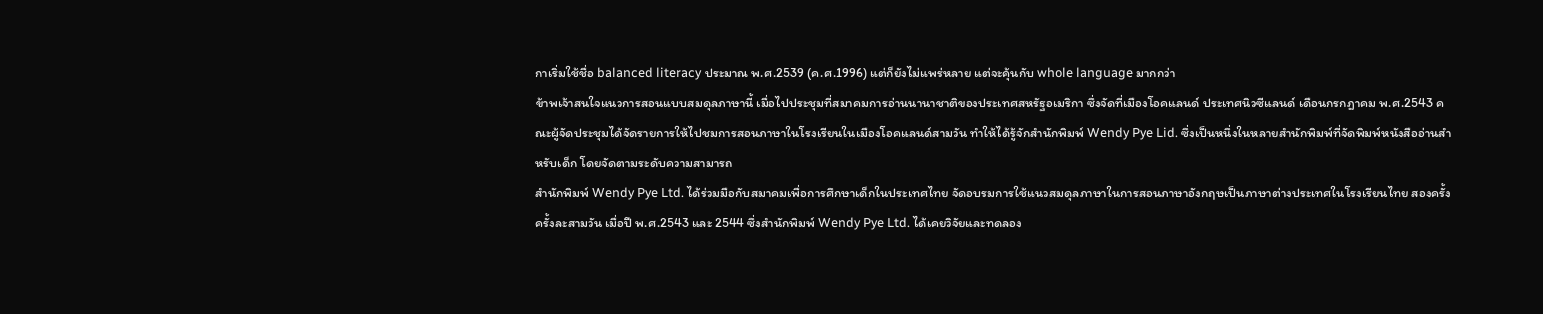กาเริ่มใช้ชื่อ balanced literacy ประมาณ พ.ศ.2539 (ค.ศ.1996) แต่ก็ยังไม่แพร่หลาย แต่จะคุ้นกับ whole language มากกว่า
ข้าพเจ้าสนใจแนวการสอนแบบสมดุลภาษานี้ เมื่อไปประชุมที่สมาคมการอ่านนานาชาติของประเทศสหรัฐอเมริกา ซึ่งจัดที่เมืองโอคแลนด์ ประเทศนิวซีแลนด์ เดือนกรกฎาคม พ.ศ.2543 คณะผู้จัดประชุมได้จัดรายการให้ไปชมการสอนภาษาในโรงเรียนในเมืองโอคแลนด์สามวัน ทำให้ได้รู้จักสำนักพิมพ์ Wendy Pye Lid. ซึ่งเป็นหนึ่งในหลายสำนักพิมพ์ที่จัดพิมพ์หนังสืออ่านสำหรับเด็ก โดยจัดตามระดับความสามารถ
สำนักพิมพ์ Wendy Pye Ltd. ได้ร่วมมือกับสมาคมเพื่อการศึกษาเด็กในประเทศไทย จัดอบรมการใช้แนวสมดุลภาษาในการสอนภาษาอังกฤษเป็นภาษาต่างประเทศในโรงเรียนไทย สองครั้ง ครั้งละสามวัน เมื่อปี พ.ศ.2543 และ 2544 ซึ่งสำนักพิมพ์ Wendy Pye Ltd. ได้เคยวิจัยและทดลอง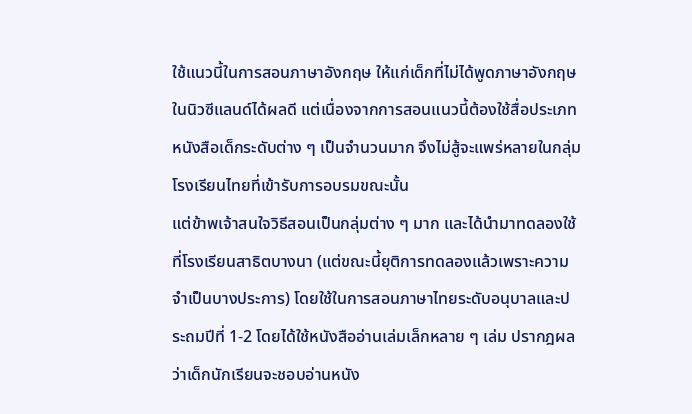ใช้แนวนี้ในการสอนภาษาอังกฤษ ให้แก่เด็กที่ไม่ได้พูดภาษาอังกฤษในนิวซีแลนด์ได้ผลดี แต่เนื่องจากการสอนแนวนี้ต้องใช้สื่อประเภทหนังสือเด็กระดับต่าง ๆ เป็นจำนวนมาก จึงไม่สู้จะแพร่หลายในกลุ่มโรงเรียนไทยที่เข้ารับการอบรมขณะนั้น
แต่ข้าพเจ้าสนใจวิธีสอนเป็นกลุ่มต่าง ๆ มาก และได้นำมาทดลองใช้ที่โรงเรียนสาธิตบางนา (แต่ขณะนี้ยุติการทดลองแล้วเพราะความจำเป็นบางประการ) โดยใช้ในการสอนภาษาไทยระดับอนุบาลและประถมปีที่ 1-2 โดยได้ใช้หนังสืออ่านเล่มเล็กหลาย ๆ เล่ม ปรากฎผลว่าเด็กนักเรียนจะชอบอ่านหนัง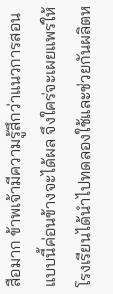สือมาก ข้าพเจ้ามีความรู้สึกว่าแนวการสอนแบบนี้ค่อนข้างจะได้ผล จึงใคร่จะเผยแพร่ให้โรงเรียนได้นำไปทดลองใช้และช่วยกันผลิตห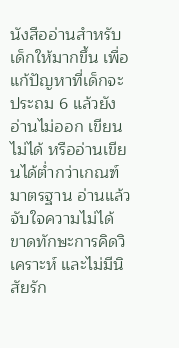นังสืออ่านสำหรับเด็กให้มากขึ้น เพื่อแก้ปัญหาที่เด็กจะประถม 6 แล้วยังอ่านไม่ออก เขียนไม่ได้ หรืออ่านเขียนได้ต่ำกว่าเกณฑ์มาตรฐาน อ่านแล้วจับใจความไม่ได้ ขาดทักษะการคิดวิเคราะห์ และไม่มีนิสัยรัก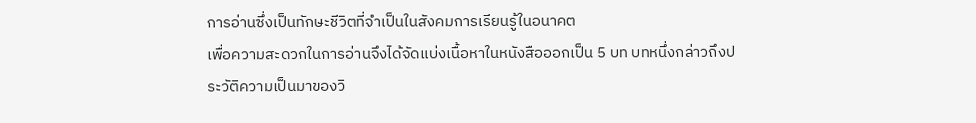การอ่านซึ่งเป็นทักษะชีวิตที่จำเป็นในสังคมการเรียนรู้ในอนาคต
เพื่อความสะดวกในการอ่านจึงได้จัดแบ่งเนื้อหาในหนังสือออกเป็น 5 บท บทหนึ่งกล่าวถึงประวัติความเป็นมาของวิ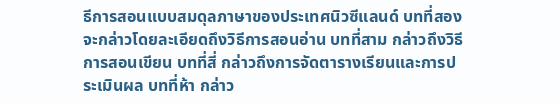ธีการสอนแบบสมดุลภาษาของประเทศนิวซีแลนด์ บทที่สอง จะกล่าวโดยละเอียดถึงวิธีการสอนอ่าน บทที่สาม กล่าวถึงวิธีการสอนเขียน บทที่สี่ กล่าวถึงการจัดตารางเรียนและการประเมินผล บทที่ห้า กล่าว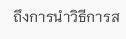ถึงการนำวิธีการส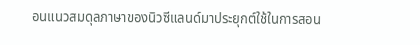อนแนวสมดุลภาษาของนิวซีแลนด์มาประยุกต์ใช้ในการสอน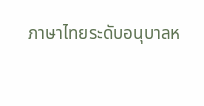ภาษาไทยระดับอนุบาลห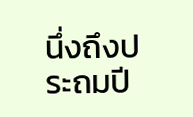นึ่งถึงประถมปี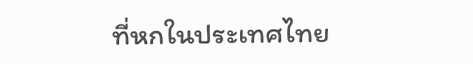ที่หกในประเทศไทย